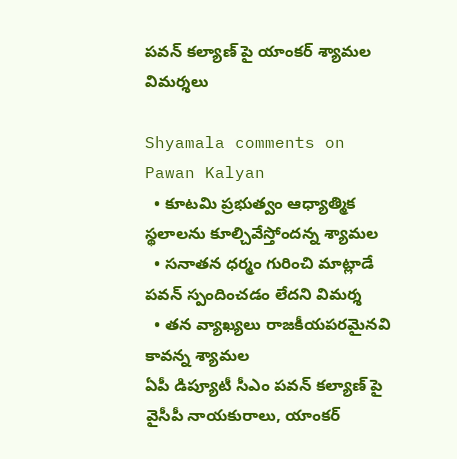పవన్ కల్యాణ్ పై యాంకర్ శ్యామల విమర్శలు

Shyamala comments on Pawan Kalyan
  • కూటమి ప్రభుత్వం ఆధ్యాత్మిక స్థలాలను కూల్చివేస్తోందన్న శ్యామల
  • సనాతన ధర్మం గురించి మాట్లాడే పవన్ స్పందించడం లేదని విమర్శ
  • తన వ్యాఖ్యలు రాజకీయపరమైనవి కావన్న శ్యామల
ఏపీ డిప్యూటీ సీఎం పవన్ కల్యాణ్ పై వైసీపీ నాయకురాలు, యాంకర్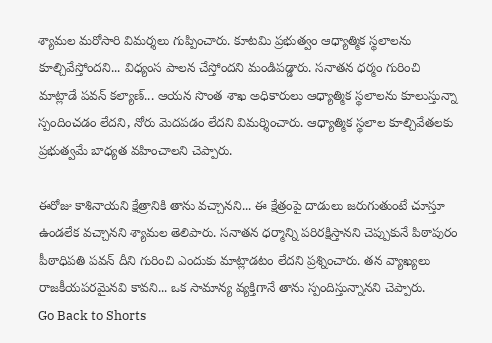శ్యామల మరోసారి విమర్శలు గుప్పించారు. కూటమి ప్రభుత్వం ఆధ్యాత్మిక స్థలాలను కూల్చివేస్తోందని... విధ్యంస పాలన చేస్తోందని మండిపడ్డారు. సనాతన ధర్మం గురించి మాట్లాడే పవన్ కల్యాణ్... ఆయన సొంత శాఖ అధికారులు ఆధ్యాత్మిక స్థలాలను కూలుస్తున్నా స్పందించడం లేదని, నోరు మెదపడం లేదని విమర్శించారు. ఆధ్యాత్మిక స్థలాల కూల్చివేతలకు ప్రభుత్వమే బాధ్యత వహించాలని చెప్పారు.

ఈరోజు కాశినాయని క్షేత్రానికి తాను వచ్చానని... ఈ క్షేత్రంపై దాడులు జరుగుతుంటే చూస్తూ ఉండలేక వచ్చానని శ్యామల తెలిపారు. సనాతన ధర్మాన్ని పరిరక్షిస్తానని చెప్పుకునే పిఠాపురం పీఠాధిపతి పవన్ దీని గురించి ఎందుకు మాట్లాడటం లేదని ప్రశ్నించారు. తన వ్యాఖ్యలు రాజకీయపరమైనవి కావని... ఒక సామాన్య వ్యక్తిగానే తాను స్పందిస్తున్నానని చెప్పారు.
Go Back to Shorts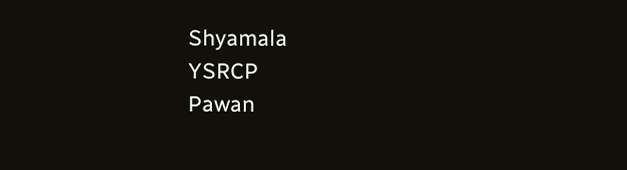Shyamala
YSRCP
Pawan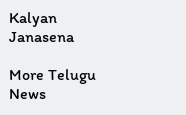Kalyan
Janasena

More Telugu News